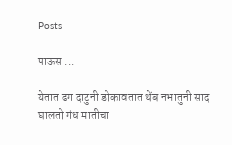Posts

पाऊस ...

येतात ढग दाटुनी डोकावतात थेंब नभातुनी साद घालतो गंध मातीचा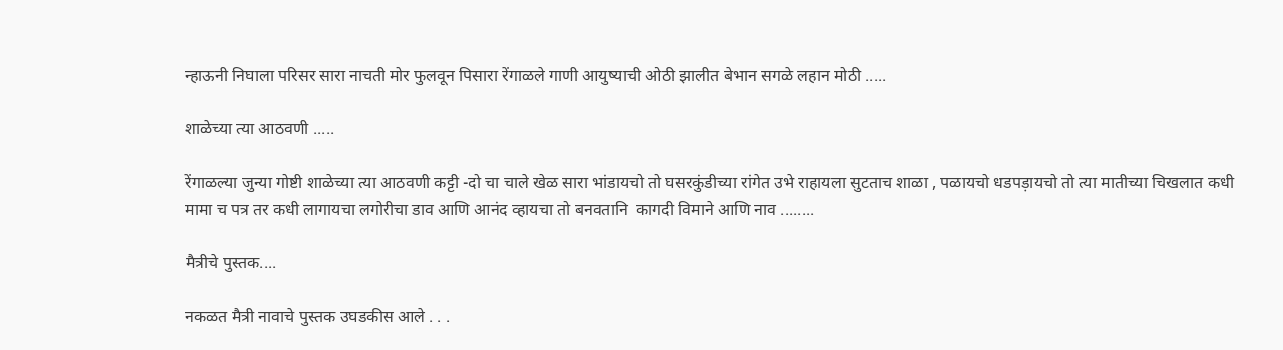न्हाऊनी निघाला परिसर सारा नाचती मोर फुलवून पिसारा रेंगाळले गाणी आयुष्याची ओठी झालीत बेभान सगळे लहान मोठी .....

शाळेच्या त्या आठवणी .....

रेंगाळल्या जुन्या गोष्टी शाळेच्या त्या आठवणी कट्टी -दो चा चाले खेळ सारा भांडायचो तो घसरकुंडीच्या रांगेत उभे राहायला सुटताच शाळा , पळायचो धडपड़ायचो तो त्या मातीच्या चिखलात कधी मामा च पत्र तर कधी लागायचा लगोरीचा डाव आणि आनंद व्हायचा तो बनवतानि  कागदी विमाने आणि नाव ........

मैत्रीचे पुस्तक....

नकळत मैत्री नावाचे पुस्तक उघडकीस आले . . .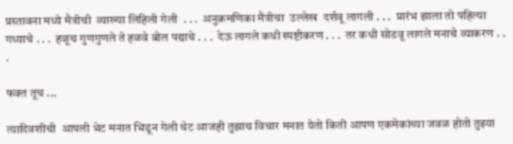प्रस्तावना मध्ये मैत्रीची  व्याख्या लिहिली गेली  . . .  अनुक्रमणिका मैत्रीचा  उल्लेख  दर्शवू लागली . . .  प्रारंभ झाला तो पहिल्या गध्याचे . . .  हळूच गुणगुणले ते हळवे बोल पद्याचे . . .  देऊ लागले कधी स्पष्टीकरण . . .  तर कधी सोडवू लागले मनाचे व्याकरण . . .

फक्त तूच ...

त्यादिवशीची  आपली भेट मनात भिडून गेली थेट आजही तुझाच विचार मनात येतो किती आपण एकमेकांच्या जवळ होतो तुझ्या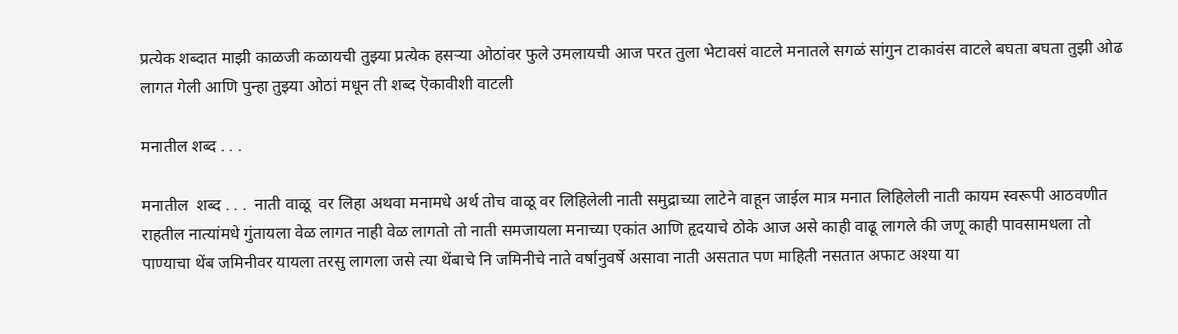प्रत्येक शब्दात माझी काळजी कळायची तुझ्या प्रत्येक हसऱ्या ओठांवर फुले उमलायची आज परत तुला भेटावसं वाटले मनातले सगळं सांगुन टाकावंस वाटले बघता बघता तुझी ओढ लागत गेली आणि पुन्हा तुझ्या ओठां मधून ती शब्द ऎकावीशी वाटली

मनातील शब्द . . .

मनातील  शब्द . . .  नाती वाळू  वर लिहा अथवा मनामधे अर्थ तोच वाळू वर लिहिलेली नाती समुद्राच्या लाटेने वाहून जाईल मात्र मनात लिहिलेली नाती कायम स्वरूपी आठवणीत राहतील नात्यांमधे गुंतायला वेळ लागत नाही वेळ लागतो तो नाती समजायला मनाच्या एकांत आणि हृदयाचे ठोके आज असे काही वाढू लागले की जणू काही पावसामधला तो पाण्याचा थेंब जमिनीवर यायला तरसु लागला जसे त्या थेंबाचे नि जमिनीचे नाते वर्षानुवर्षे असावा नाती असतात पण माहिती नसतात अफाट अश्या या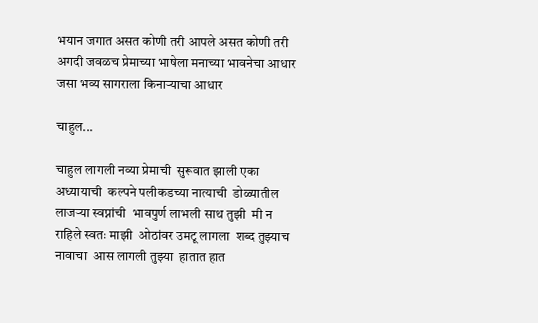भयान जगात असत कोणी तरी आपले असत कोणी तरी अगदी जवळच प्रेमाच्या भाषेला मनाच्या भावनेचा आधार जसा भव्य सागराला किनाऱ्याचा आधार

चाहुल...

चाहुल लागली नव्या प्रेमाची  सुरूवात झाली एका अध्यायाची  कल्पने पलीकडच्या नात्याची  डोळ्यातील लाजऱ्या स्वप्नांची  भावपुर्ण लाभली साथ तुझी  मी न राहिले स्वतः माझी  ओठांवर उमटू लागला  शब्द तुझ्याच नावाचा  आस लागली तुझ्या  हातात हात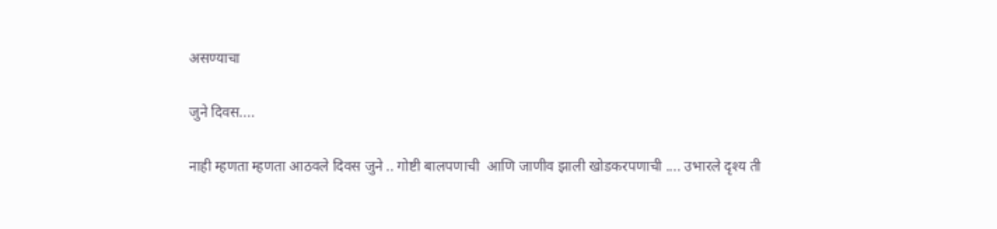असण्याचा

जुने दिवस....

नाही म्हणता म्हणता आठवले दिवस जुने .. गोष्टी बालपणाची  आणि जाणीव झाली खोडकरपणाची .... उभारले दृश्य ती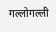गल्लोगल्ली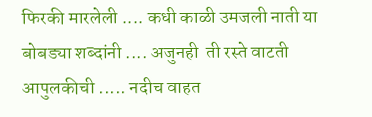फिरकी मारलेली .... कधी काळी उमजली नाती या बोबड्या शब्दांनी .... अजुनही  ती रस्ते वाटती आपुलकीची ..... नदीच वाहत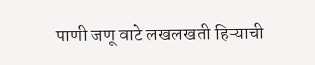पाणी जणू वाटे लखलखती हिऱ्याची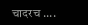चादरच ....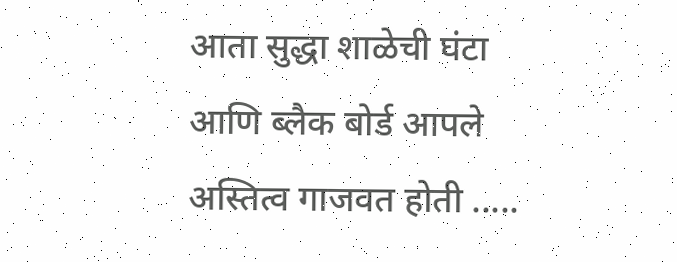आता सुद्धा शाळेची घंटा आणि ब्लैक बोर्ड आपले अस्तित्व गाजवत होती .....